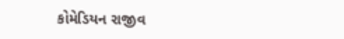કોમેડિયન રાજીવ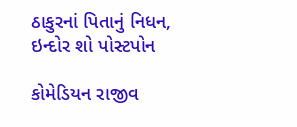ઠાકુરનાં પિતાનું નિધન, ઇન્દોર શો પોસ્ટપોન

કોમેડિયન રાજીવ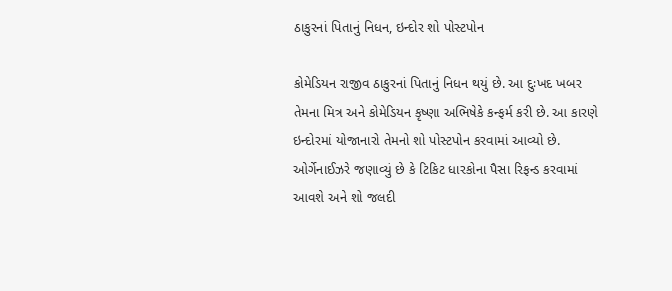ઠાકુરનાં પિતાનું નિધન, ઇન્દોર શો પોસ્ટપોન

કોમેડિયન રાજીવ ઠાકુરનાં પિતાનું નિધન થયું છે. આ દુઃખદ ખબર તેમના મિત્ર અને કોમેડિયન કૃષ્ણા અભિષેકે કન્ફર્મ કરી છે. આ કારણે ઇન્દોરમાં યોજાનારો તેમનો શો પોસ્ટપોન કરવામાં આવ્યો છે. ઓર્ગેનાઈઝરે જણાવ્યું છે કે ટિકિટ ધારકોના પૈસા રિફન્ડ કરવામાં આવશે અને શો જલદી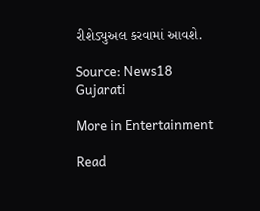રીશેડ્યુઅલ કરવામાં આવશે.

Source: News18 Gujarati

More in Entertainment

Read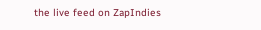the live feed on ZapIndies